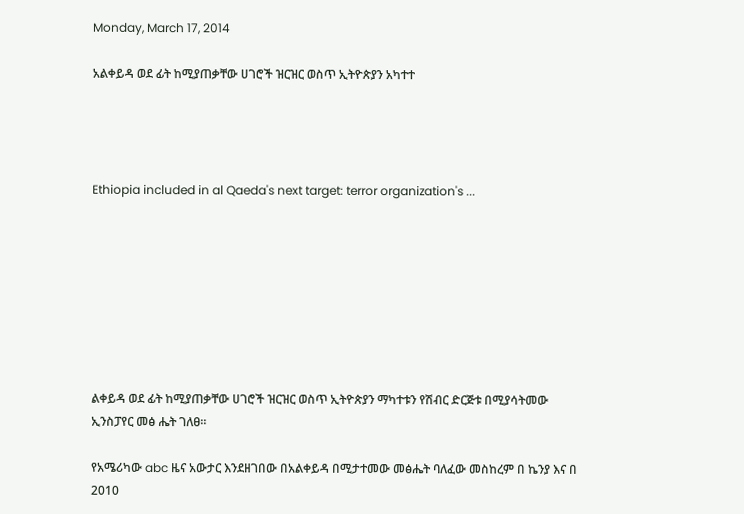Monday, March 17, 2014

አልቀይዳ ወደ ፊት ከሚያጠቃቸው ሀገሮች ዝርዝር ወስጥ ኢትዮጵያን አካተተ




Ethiopia included in al Qaeda's next target: terror organization's ...








ልቀይዳ ወደ ፊት ከሚያጠቃቸው ሀገሮች ዝርዝር ወስጥ ኢትዮጵያን ማካተቱን የሽብር ድርጅቱ በሚያሳትመው ኢንስፓየር መፅ ሔት ገለፀ።

የአሜሪካው abc ዜና አውታር እንደዘገበው በአልቀይዳ በሚታተመው መፅሔት ባለፈው መስከረም በ ኬንያ እና በ 2010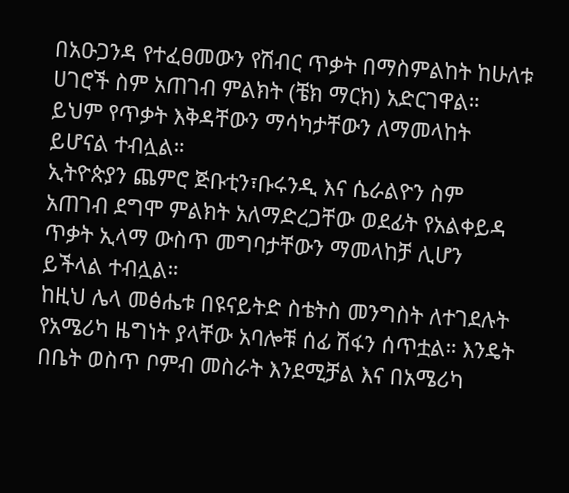በአዑጋንዳ የተፈፀመውን የሽብር ጥቃት በማስምልከት ከሁለቱ ሀገሮች ስም አጠገብ ምልክት (ቼክ ማርክ) አድርገዋል።
ይህም የጥቃት እቅዳቸውን ማሳካታቸውን ለማመላከት ይሆናል ተብሏል።
ኢትዮጵያን ጨምሮ ጅቡቲን፣ቡሩንዲ እና ሴራልዮን ስም አጠገብ ደግሞ ምልክት አለማድረጋቸው ወደፊት የአልቀይዳ ጥቃት ኢላማ ውስጥ መግባታቸውን ማመላከቻ ሊሆን ይችላል ተብሏል።
ከዚህ ሌላ መፅሔቱ በዩናይትድ ስቴትስ መንግስት ለተገደሉት የአሜሪካ ዜግነት ያላቸው አባሎቹ ሰፊ ሽፋን ሰጥቷል። እንዴት በቤት ወስጥ ቦምብ መስራት እንደሚቻል እና በአሜሪካ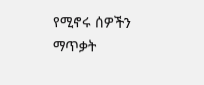የሚኖሩ ሰዎችን ማጥቃት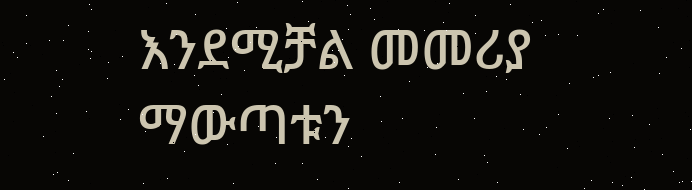እንደሚቻል መመሪያ ማውጣቱን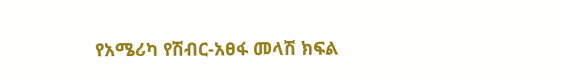የአሜሪካ የሽብር-አፀፋ መላሽ ክፍል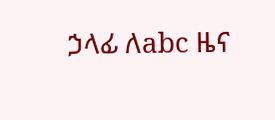ኃላፊ ለabc ዜና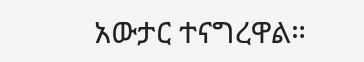አውታር ተናግረዋል።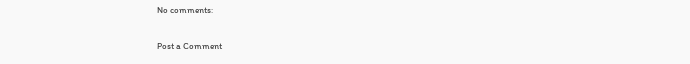No comments:

Post a Comment